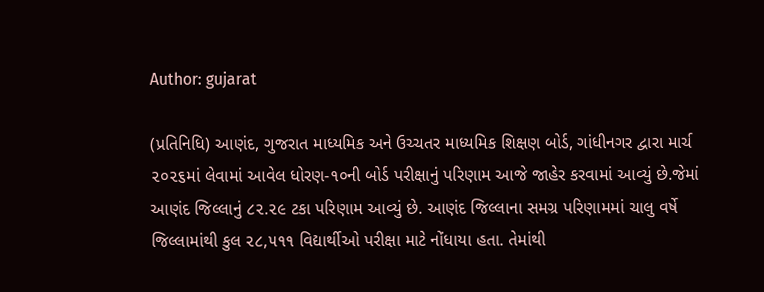Author: gujarat

(પ્રતિનિધિ) આણંદ, ગુજરાત માધ્યમિક અને ઉચ્ચતર માધ્યમિક શિક્ષણ બોર્ડ, ગાંધીનગર દ્વારા માર્ચ ૨૦૨૬માં લેવામાં આવેલ ધોરણ-૧૦ની બોર્ડ પરીક્ષાનું પરિણામ આજે જાહેર કરવામાં આવ્યું છે.જેમાં આણંદ જિલ્લાનું ૮૨.૨૯ ટકા પરિણામ આવ્યું છે. આણંદ જિલ્લાના સમગ્ર પરિણામમાં ચાલુ વર્ષે જિલ્લામાંથી કુલ ૨૮,૫૧૧ વિદ્યાર્થીઓ પરીક્ષા માટે નોંધાયા હતા. તેમાંથી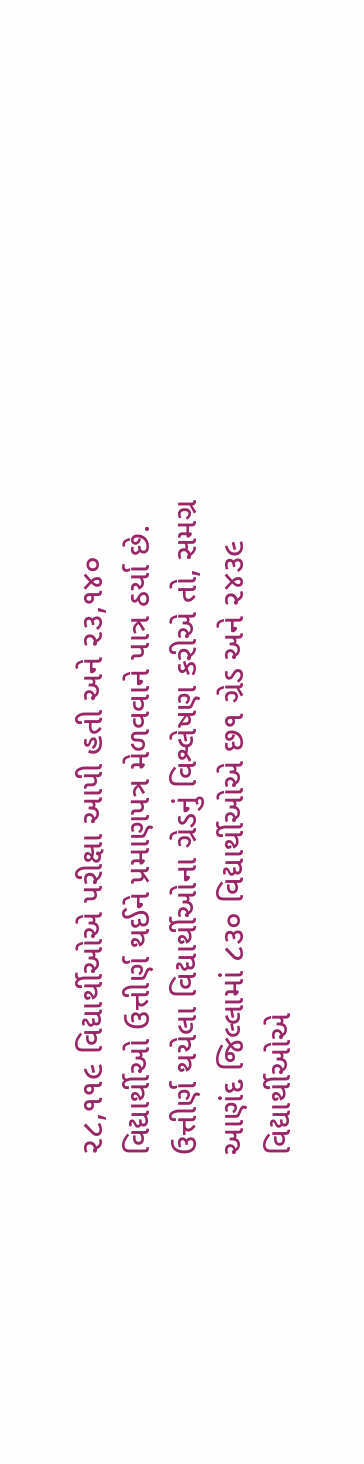૨૮,૧૧૯ વિદ્યાર્થીઓએ પરીક્ષા આપી હતી અને ૨૩,૧૪૦ વિદ્યાર્થીઓ ઉત્તીર્ણ થઈને પ્રમાણપત્ર મેળવવાને પાત્ર ઠર્યા છે. ઉત્તીર્ણ થયેલા વિદ્યાર્થીઓના ગ્રેડનું વિશ્લેષણ કરીએ તો, સમગ્ર આણંદ જિલ્લામાં ૮૩૦ વિદ્યાર્થીઓએ છ૧ ગ્રેડ અને ૨૪૩૯ વિદ્યાર્થીઓએ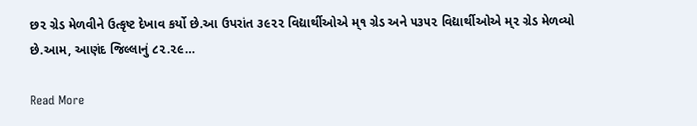છ૨ ગ્રેડ મેળવીને ઉત્કૃષ્ટ દેખાવ કર્યો છે.આ ઉપરાંત ૩૯૨૨ વિદ્યાર્થીઓએ મ્૧ ગ્રેડ અને ૫૩૫૨ વિદ્યાર્થીઓએ મ્૨ ગ્રેડ મેળવ્યો છે.આમ, આણંદ જિલ્લાનું ૮૨.૨૯…

Read More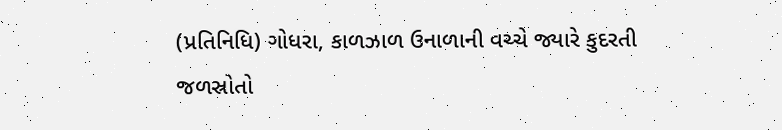(પ્રતિનિધિ) ગોધરા, કાળઝાળ ઉનાળાની વચ્ચે જ્યારે કુદરતી જળસ્રોતો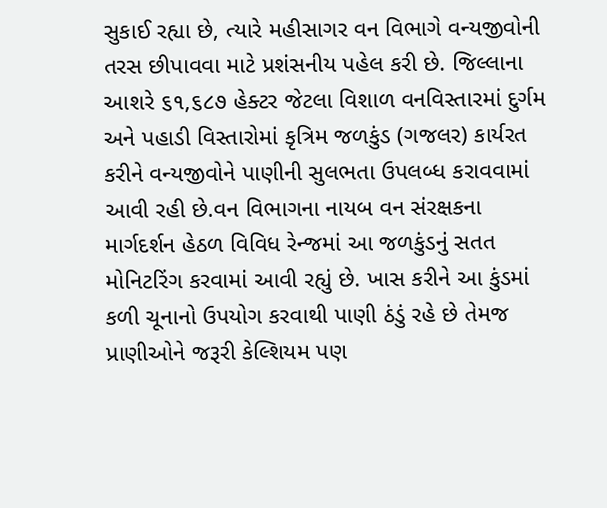સુકાઈ રહ્યા છે, ત્યારે મહીસાગર વન વિભાગે વન્યજીવોની તરસ છીપાવવા માટે પ્રશંસનીય પહેલ કરી છે. જિલ્લાના આશરે ૬૧,૬૮૭ હેક્ટર જેટલા વિશાળ વનવિસ્તારમાં દુર્ગમ અને પહાડી વિસ્તારોમાં કૃત્રિમ જળકુંડ (ગજલર) કાર્યરત કરીને વન્યજીવોને પાણીની સુલભતા ઉપલબ્ધ કરાવવામાં આવી રહી છે.વન વિભાગના નાયબ વન સંરક્ષકના માર્ગદર્શન હેઠળ વિવિધ રેન્જમાં આ જળકુંડનું સતત મોનિટરિંગ કરવામાં આવી રહ્યું છે. ખાસ કરીને આ કુંડમાં કળી ચૂનાનો ઉપયોગ કરવાથી પાણી ઠંડું રહે છે તેમજ પ્રાણીઓને જરૂરી કેલ્શિયમ પણ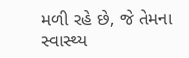મળી રહે છે, જે તેમના સ્વાસ્થ્ય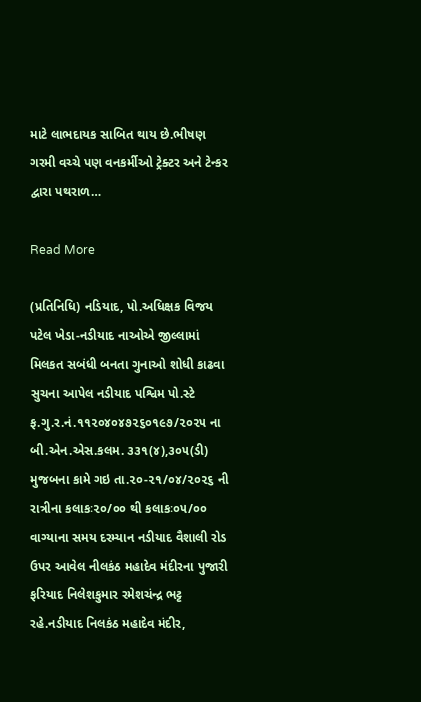માટે લાભદાયક સાબિત થાય છે.ભીષણ ગરમી વચ્ચે પણ વનકર્મીઓ ટ્રેક્ટર અને ટેન્કર દ્વારા પથરાળ…

Read More

(પ્રતિનિધિ) નડિયાદ, પો.અધિક્ષક વિજય પટેલ ખેડા-નડીયાદ નાઓએ જીલ્લામાં મિલકત સબંધી બનતા ગુનાઓ શોધી કાઢવા સુચના આપેલ નડીયાદ પશ્વિમ પો.સ્ટે ફ.ગુ.ર.નં.૧૧૨૦૪૦૪૭૨૬૦૧૯૭/૨૦૨૫ ના બી.એન.એસ.કલમ. ૩૩૧(૪),૩૦૫(ડી) મુજબના કામે ગઇ તા.૨૦-૨૧/૦૪/૨૦૨૬ ની રાત્રીના કલાકઃ૨૦/૦૦ થી કલાકઃ૦૫/૦૦ વાગ્યાના સમય દરમ્યાન નડીયાદ વૈશાલી રોડ ઉપર આવેલ નીલકંઠ મહાદેવ મંદીરના પુજારી ફરિયાદ નિલેશકુમાર રમેશચંન્દ્ર ભટ્ટ રહે.નડીયાદ નિલકંઠ મહાદેવ મંદીર,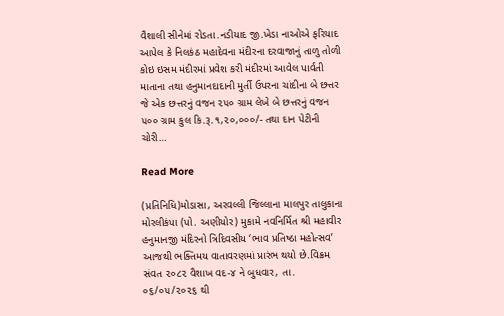વૈશાલી સીનેમાં રોડતા.નડીયાદ જી.ખેડા નાઓએ ફરિયાદ આપેલ કે નિલકંઠ મહાદેવના મંદીરના દરવાજાનું તાળુ તોળી કોઇ ઇસમ મંદીરમાં પ્રવેશ કરી મંદીરમાં આવેલ પાર્વતી માતાના તથા હનુમાનદાદાની મુર્તી ઉપરના ચાંદીના બે છત્તર જે એક છત્તરનું વજન ૨૫૦ ગ્રામ લેખે બે છત્તરનું વજન ૫૦૦ ગ્રામ કુલ કિ.રૂ.૧,૨૦,૦૦૦/- તથા દાન પેટીની ચોરી…

Read More

(પ્રતિનિધિ)મોડાસા, અરવલ્લી જિલ્લાના માલપુર તાલુકાના મોરલીકંપા (પો. અણીયોર) મુકામે નવનિર્મિત શ્રી મહાવીર હનુમાનજી મંદિરનો ત્રિદિવસીય ‘ભાવ પ્રતિષ્ઠા મહોત્સવ’ આજથી ભક્તિમય વાતાવરણમાં પ્રારંભ થયો છે.વિક્રમ સંવત ૨૦૮૨ વૈશાખ વદ-૪ ને બુધવાર, તા. ૦૬/૦૫/૨૦૨૬ થી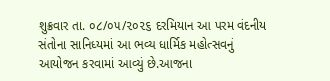શુક્રવાર તા. ૦૮/૦૫/૨૦૨૬ દરમિયાન આ પરમ વંદનીય સંતોના સાનિધ્યમાં આ ભવ્ય ધાર્મિક મહોત્સવનું આયોજન કરવામાં આવ્યું છે.આજના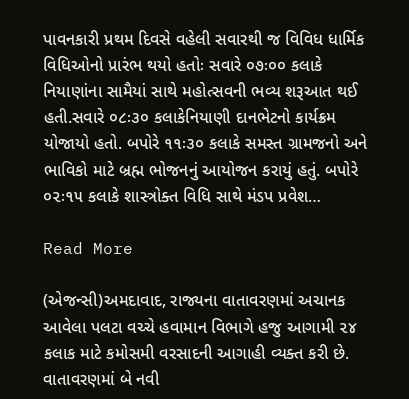પાવનકારી પ્રથમ દિવસે વહેલી સવારથી જ વિવિધ ધાર્મિક વિધિઓનો પ્રારંભ થયો હતોઃ સવારે ૦૭ઃ૦૦ કલાકે નિયાણાંના સામૈયાં સાથે મહોત્સવની ભવ્ય શરૂઆત થઈ હતી.સવારે ૦૮ઃ૩૦ કલાકેનિયાણી દાનભેટનો કાર્યક્રમ યોજાયો હતો. બપોરે ૧૧ઃ૩૦ કલાકે સમસ્ત ગ્રામજનો અને ભાવિકો માટે બ્રહ્મ ભોજનનું આયોજન કરાયું હતું. બપોરે ૦૨ઃ૧૫ કલાકે શાસ્ત્રોક્ત વિધિ સાથે મંડપ પ્રવેશ…

Read More

(એજન્સી)અમદાવાદ, રાજ્યના વાતાવરણમાં અચાનક આવેલા પલટા વચ્ચે હવામાન વિભાગે હજુ આગામી ૨૪ કલાક માટે કમોસમી વરસાદની આગાહી વ્યક્ત કરી છે. વાતાવરણમાં બે નવી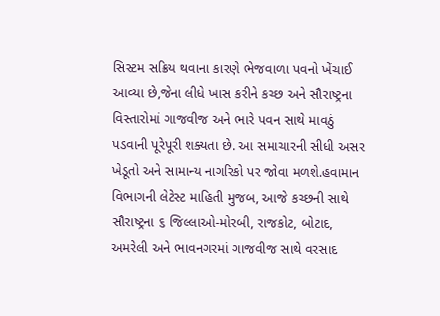સિસ્ટમ સક્રિય થવાના કારણે ભેજવાળા પવનો ખેંચાઈ આવ્યા છે,જેના લીધે ખાસ કરીને કચ્છ અને સૌરાષ્ટ્રના વિસ્તારોમાં ગાજવીજ અને ભારે પવન સાથે માવઠું પડવાની પૂરેપૂરી શક્યતા છે. આ સમાચારની સીધી અસર ખેડૂતો અને સામાન્ય નાગરિકો પર જોવા મળશે.હવામાન વિભાગની લેટેસ્ટ માહિતી મુજબ, આજે કચ્છની સાથે સૌરાષ્ટ્રના ૬ જિલ્લાઓ-મોરબી, રાજકોટ, બોટાદ, અમરેલી અને ભાવનગરમાં ગાજવીજ સાથે વરસાદ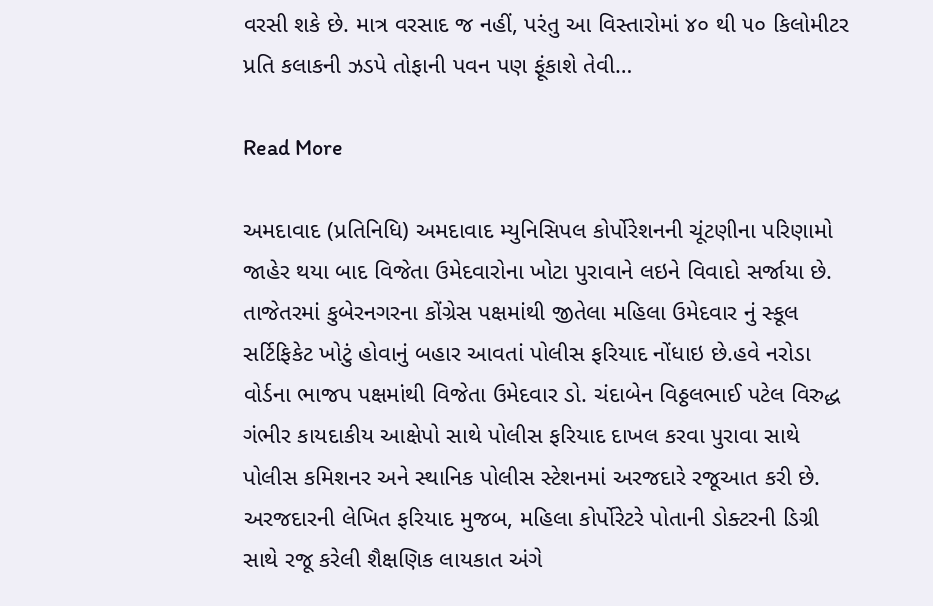વરસી શકે છે. માત્ર વરસાદ જ નહીં, પરંતુ આ વિસ્તારોમાં ૪૦ થી ૫૦ કિલોમીટર પ્રતિ કલાકની ઝડપે તોફાની પવન પણ ફૂંકાશે તેવી…

Read More

અમદાવાદ (પ્રતિનિધિ) અમદાવાદ મ્યુનિસિપલ કોર્પોરેશનની ચૂંટણીના પરિણામો જાહેર થયા બાદ વિજેતા ઉમેદવારોના ખોટા પુરાવાને લઇને વિવાદો સર્જાયા છે. તાજેતરમાં કુબેરનગરના કોંગ્રેસ પક્ષમાંથી જીતેલા મહિલા ઉમેદવાર નું સ્કૂલ સર્ટિફિકેટ ખોટું હોવાનું બહાર આવતાં પોલીસ ફરિયાદ નોંધાઇ છે.હવે નરોડા વોર્ડના ભાજપ પક્ષમાંથી વિજેતા ઉમેદવાર ડો. ચંદાબેન વિઠ્ઠલભાઈ પટેલ વિરુદ્ધ ગંભીર કાયદાકીય આક્ષેપો સાથે પોલીસ ફરિયાદ દાખલ કરવા પુરાવા સાથે પોલીસ કમિશનર અને સ્થાનિક પોલીસ સ્ટેશનમાં અરજદારે રજૂઆત કરી છે. અરજદારની લેખિત ફરિયાદ મુજબ, મહિલા કોર્પોરેટરે પોતાની ડોક્ટરની ડિગ્રી સાથે રજૂ કરેલી શૈક્ષણિક લાયકાત અંગે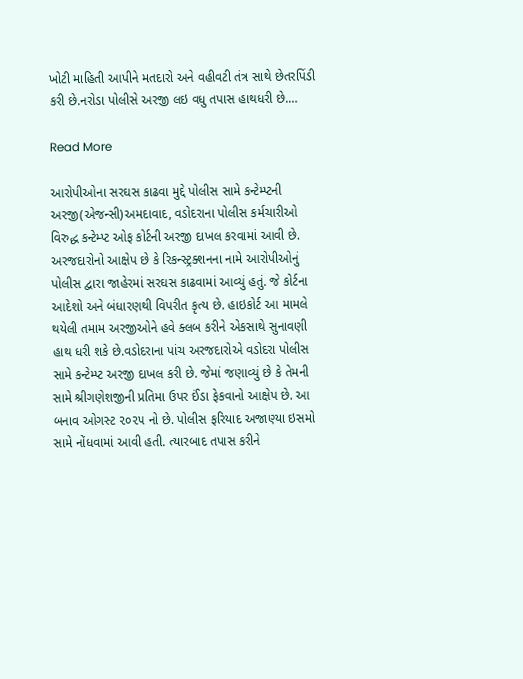ખોટી માહિતી આપીને મતદારો અને વહીવટી તંત્ર સાથે છેતરપિંડી કરી છે.નરોડા પોલીસે અરજી લઇ વધુ તપાસ હાથધરી છે.…

Read More

આરોપીઓના સરઘસ કાઢવા મુદ્દે પોલીસ સામે કન્ટેમ્પ્ટની અરજી(એજન્સી)અમદાવાદ, વડોદરાના પોલીસ કર્મચારીઓ વિરુદ્ધ કન્ટેમ્પ્ટ ઓફ કોર્ટની અરજી દાખલ કરવામાં આવી છે. અરજદારોનો આક્ષેપ છે કે રિકન્સ્ટ્રક્શનના નામે આરોપીઓનું પોલીસ દ્વારા જાહેરમાં સરઘસ કાઢવામાં આવ્યું હતું. જે કોર્ટના આદેશો અને બંધારણથી વિપરીત કૃત્ય છે. હાઇકોર્ટ આ મામલે થયેલી તમામ અરજીઓને હવે ક્લબ કરીને એકસાથે સુનાવણી હાથ ધરી શકે છે.વડોદરાના પાંચ અરજદારોએ વડોદરા પોલીસ સામે કન્ટેમ્પ્ટ અરજી દાખલ કરી છે. જેમાં જણાવ્યું છે કે તેમની સામે શ્રીગણેશજીની પ્રતિમા ઉપર ઈંડા ફેકવાનો આક્ષેપ છે. આ બનાવ ઓગસ્ટ ૨૦૨૫ નો છે. પોલીસ ફરિયાદ અજાણ્યા ઇસમો સામે નોંધવામાં આવી હતી. ત્યારબાદ તપાસ કરીને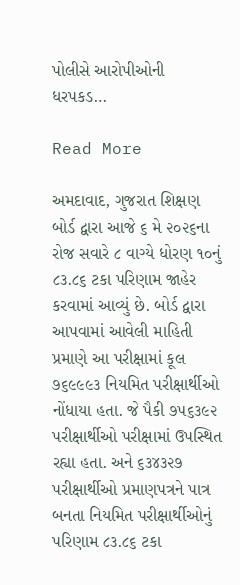પોલીસે આરોપીઓની ધરપકડ…

Read More

અમદાવાદ, ગુજરાત શિક્ષણ બોર્ડ દ્વારા આજે ૬ મે ૨૦૨૬ના રોજ સવારે ૮ વાગ્યે ધોરણ ૧૦નું ૮૩.૮૬ ટકા પરિણામ જાહેર કરવામાં આવ્યું છે. બોર્ડ દ્વારા આપવામાં આવેલી માહિતી પ્રમાણે આ પરીક્ષામાં કૂલ ૭૬૯૯૯૩ નિયમિત પરીક્ષાર્થીઓ નોંધાયા હતા. જે પૈકી ૭૫૬૩૯૨ પરીક્ષાર્થીઓ પરીક્ષામાં ઉપસ્થિત રહ્યા હતા. અને ૬૩૪૩૨૭ પરીક્ષાર્થીઓ પ્રમાણપત્રને પાત્ર બનતા નિયમિત પરીક્ષાર્થીઓનું પરિણામ ૮૩.૮૬ ટકા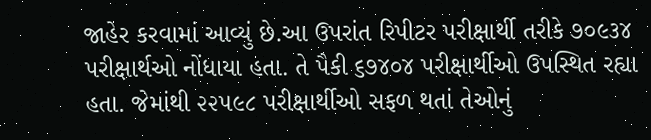જાહેર કરવામાં આવ્યું છે.આ ઉપરાંત રિપીટર પરીક્ષાર્થી તરીકે ૭૦૯૩૪ પરીક્ષાર્થઓ નોંધાયા હતા. તે પૈકી ૬૭૪૦૪ પરીક્ષાર્થીઓ ઉપસ્થિત રહ્યા હતા. જેમાંથી ૨૨૫૯૮ પરીક્ષાર્થીઓ સફળ થતાં તેઓનું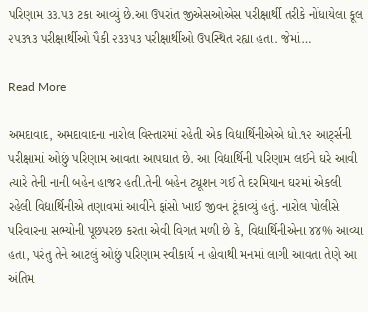પરિણામ ૩૩.૫૩ ટકા આવ્યું છે.આ ઉપરાંત જીએસઓએસ પરીક્ષાર્થી તરીકે નોંધાયેલા કૂલ ૨૫૩૧૩ પરીક્ષાર્થીઓ પૈકી ૨૩૩૫૩ પરીક્ષાર્થીઓ ઉપસ્થિત રહ્યા હતા. જેમાં…

Read More

અમદાવાદ, અમદાવાદના નારોલ વિસ્તારમાં રહેતી એક વિદ્યાર્થિનીએએ ધો.૧૨ આટ્‌ર્સની પરીક્ષામાં ઓછું પરિણામ આવતા આપઘાત છે. આ વિદ્યાર્થિની પરિણામ લઈને ઘરે આવી ત્યારે તેની નાની બહેન હાજર હતી.તેની બહેન ટ્યૂશન ગઈ તે દરમિયાન ઘરમાં એકલી રહેલી વિદ્યાર્થિનીએ તણાવમાં આવીને ફાંસો ખાઈ જીવન ટૂંકાવ્યું હતું. નારોલ પોલીસે પરિવારના સભ્યોની પૂછપરછ કરતા એવી વિગત મળી છે કે, વિદ્યાર્થિનીએના ૪૪% આવ્યા હતા, પરંતુ તેને આટલું ઓછું પરિણામ સ્વીકાર્ય ન હોવાથી મનમાં લાગી આવતા તેણે આ અંતિમ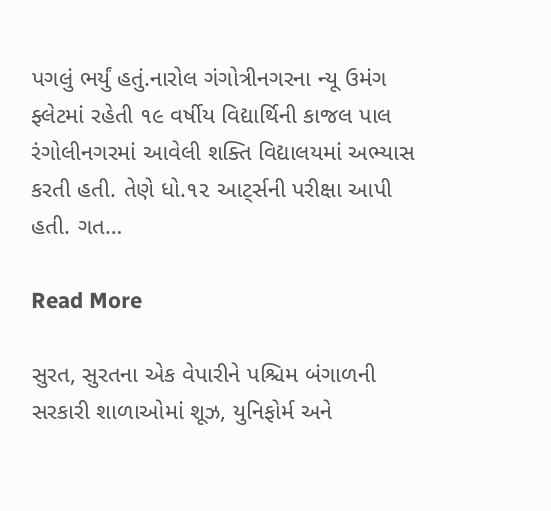પગલું ભર્યું હતું.નારોલ ગંગોત્રીનગરના ન્યૂ ઉમંગ ફ્લેટમાં રહેતી ૧૯ વર્ષીય વિદ્યાર્થિની કાજલ પાલ રંગોલીનગરમાં આવેલી શક્તિ વિદ્યાલયમાં અભ્યાસ કરતી હતી. તેણે ધો.૧૨ આટ્‌ર્સની પરીક્ષા આપી હતી. ગત…

Read More

સુરત, સુરતના એક વેપારીને પશ્ચિમ બંગાળની સરકારી શાળાઓમાં શૂઝ, યુનિફોર્મ અને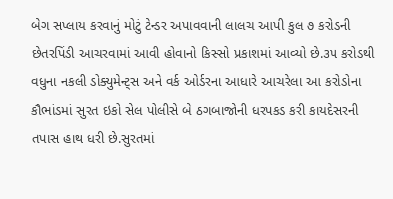બેગ સપ્લાય કરવાનું મોટું ટેન્ડર અપાવવાની લાલચ આપી કુલ ૭ કરોડની છેતરપિંડી આચરવામાં આવી હોવાનો કિસ્સો પ્રકાશમાં આવ્યો છે.૩૫ કરોડથી વધુના નકલી ડોક્યુમેન્ટ્‌સ અને વર્ક ઓર્ડરના આધારે આચરેલા આ કરોડોના કૌભાંડમાં સુરત ઇકો સેલ પોલીસે બે ઠગબાજોની ધરપકડ કરી કાયદેસરની તપાસ હાથ ધરી છે.સુરતમાં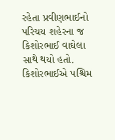રહેતા પ્રવીણભાઈનો પરિચય શહેરના જ કિશોરભાઈ વાઘેલા સાથે થયો હતો. કિશોરભાઈએ પશ્ચિમ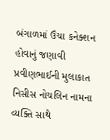બંગાળમાં ઉંચા કનેક્શન હોવાનું જણાવી પ્રવીણભાઈની મુલાકાત નિસીસ નોચલિન નામના વ્યક્તિ સાથે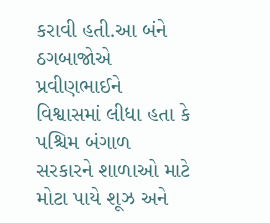કરાવી હતી.આ બંને ઠગબાજોએ પ્રવીણભાઈને વિશ્વાસમાં લીધા હતા કે પશ્ચિમ બંગાળ સરકારને શાળાઓ માટે મોટા પાયે શૂઝ અને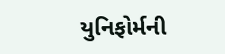યુનિફોર્મની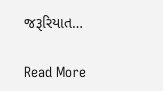જરૂરિયાત…

Read More